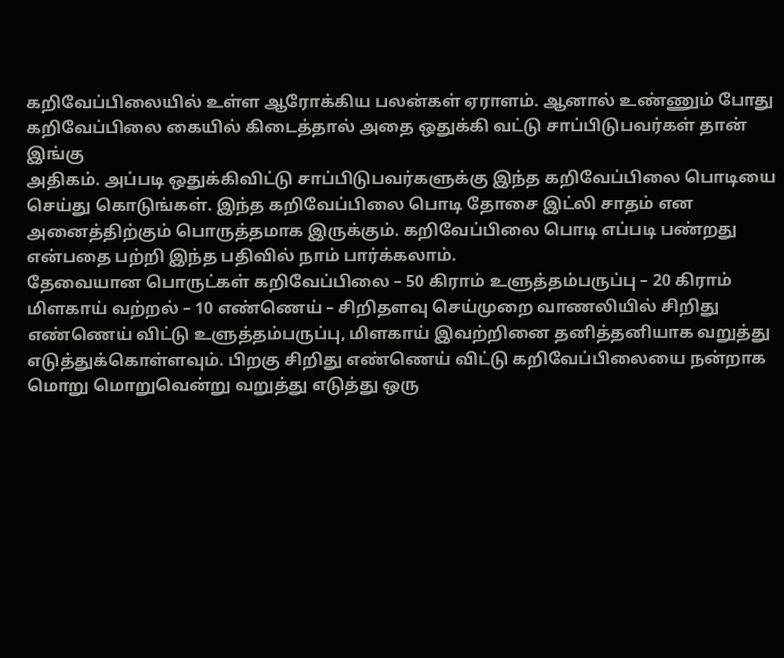கறிவேப்பிலையில் உள்ள ஆரோக்கிய பலன்கள் ஏராளம். ஆனால் உண்ணும் போது கறிவேப்பிலை கையில் கிடைத்தால் அதை ஒதுக்கி வட்டு சாப்பிடுபவர்கள் தான் இங்கு
அதிகம். அப்படி ஒதுக்கிவிட்டு சாப்பிடுபவர்களுக்கு இந்த கறிவேப்பிலை பொடியை செய்து கொடுங்கள். இந்த கறிவேப்பிலை பொடி தோசை இட்லி சாதம் என அனைத்திற்கும் பொருத்தமாக இருக்கும். கறிவேப்பிலை பொடி எப்படி பண்றது என்பதை பற்றி இந்த பதிவில் நாம் பார்க்கலாம்.
தேவையான பொருட்கள் கறிவேப்பிலை – 50 கிராம் உளுத்தம்பருப்பு – 20 கிராம் மிளகாய் வற்றல் – 10 எண்ணெய் – சிறிதளவு செய்முறை வாணலியில் சிறிது எண்ணெய் விட்டு உளுத்தம்பருப்பு, மிளகாய் இவற்றினை தனித்தனியாக வறுத்து எடுத்துக்கொள்ளவும். பிறகு சிறிது எண்ணெய் விட்டு கறிவேப்பிலையை நன்றாக மொறு மொறுவென்று வறுத்து எடுத்து ஒரு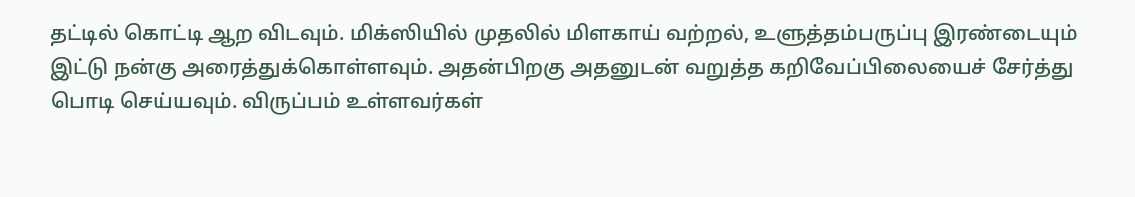தட்டில் கொட்டி ஆற விடவும். மிக்ஸியில் முதலில் மிளகாய் வற்றல், உளுத்தம்பருப்பு இரண்டையும் இட்டு நன்கு அரைத்துக்கொள்ளவும். அதன்பிறகு அதனுடன் வறுத்த கறிவேப்பிலையைச் சேர்த்து பொடி செய்யவும். விருப்பம் உள்ளவர்கள்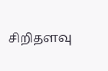சிறிதளவு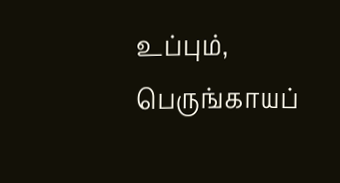உப்பும், பெருங்காயப்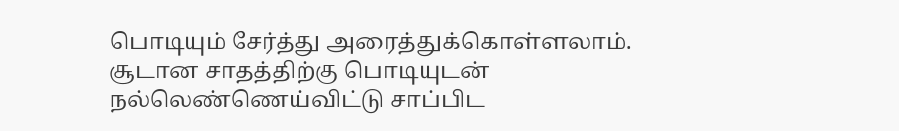பொடியும் சேர்த்து அரைத்துக்கொள்ளலாம். சூடான சாதத்திற்கு பொடியுடன் நல்லெண்ணெய்விட்டு சாப்பிட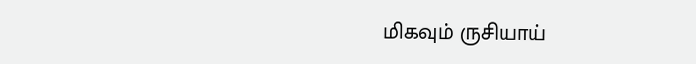மிகவும் ருசியாய்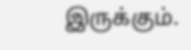இருக்கும்.